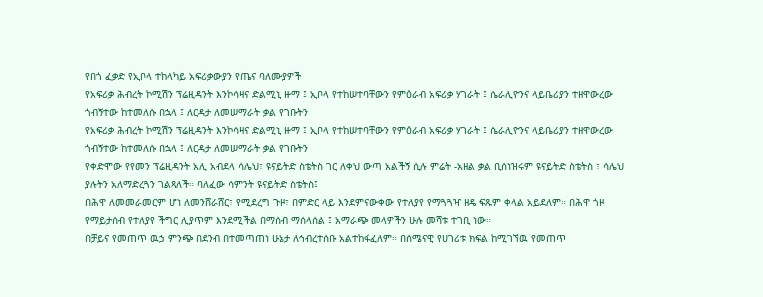የበጎ ፈቃድ የኢቦላ ተከላካይ አፍሪቃውያን የጤና ባለሙያዎች
የአፍሪቃ ሕብረት ኮሚሽን ፕሬዚዳንት እንኮሳዛና ድልሚኒ ዙማ ፤ ኢቦላ የተከሠተባቸውን የምዕራብ አፍሪቃ ሃገራት ፤ ሴራሊዮንና ላይቤሪያን ተዘዋውረው ጎብኝተው ከተመለሱ በኋላ ፤ ለርዳታ ለመሠማራት ቃል የገቡትን
የአፍሪቃ ሕብረት ኮሚሽን ፕሬዚዳንት እንኮሳዛና ድልሚኒ ዙማ ፤ ኢቦላ የተከሠተባቸውን የምዕራብ አፍሪቃ ሃገራት ፤ ሴራሊዮንና ላይቤሪያን ተዘዋውረው ጎብኝተው ከተመለሱ በኋላ ፤ ለርዳታ ለመሠማራት ቃል የገቡትን
የቀድሞው የየመን ፕሬዚዳንት አሊ አብደላ ሳሌህ፣ ዩናይትድ ስቴትስ ገር ለቀህ ውጣ አልችኝ ሲሉ ምሬት -አዘል ቃል ቢሰነዝሩም ዩናይትድ ስቴትስ ፣ ሳሌህ ያሉትን አለማድረጓን ገልጻለች። ባለፈው ሳምንት ዩናይትድ ስቴትስ፤
በሕዋ ለመመራመርም ሆነ ለመንሸራሸር፣ የሚደረግ ጉዞ፣ በምድር ላይ እንደምናውቀው የተለያየ የማጓጓዣ ዘዴ ፍጹም ቀላል አይደለም። በሕዋ ጎዞ የማይታሰብ የተለያየ ችግር ሊያጥም እንደሚችል በማሰብ ማሰላሰል ፤ አማራጭ መላዎችን ሁሉ መሻቱ ተገቢ ነው።
በቻይና የመጠጥ ዉኃ ምንጭ በደንብ በተመጣጠነ ሁኔታ ለኅብረተሰቡ አልተከፋፈለም። በሰሜናዊ የሀገሪቱ ክፍል ከሚገኘዉ የመጠጥ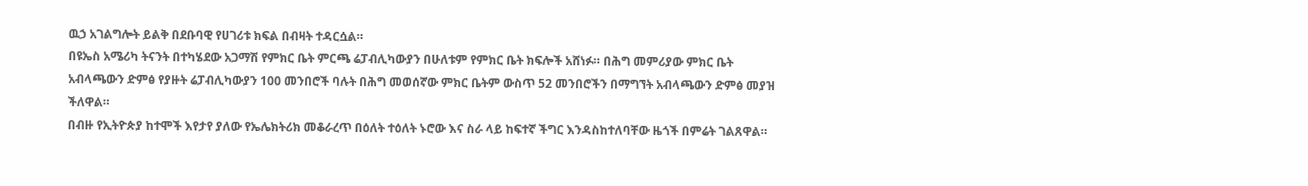ዉኃ አገልግሎት ይልቅ በደቡባዊ የሀገሪቱ ክፍል በብዛት ተዳርሷል።
በዩኤስ አሜሪካ ትናንት በተካሄደው አጋማሽ የምክር ቤት ምርጫ ሬፓብሊካውያን በሁለቱም የምክር ቤት ክፍሎች አሸነፉ። በሕግ መምሪያው ምክር ቤት አብላጫውን ድምፅ የያዙት ሬፓብሊካውያን 100 መንበሮች ባሉት በሕግ መወሰኛው ምክር ቤትም ውስጥ 52 መንበሮችን በማግኘት አብላጫውን ድምፅ መያዝ ችለዋል።
በብዙ የኢትዮጵያ ከተሞች እየታየ ያለው የኤሌክትሪክ መቆራረጥ በዕለት ተዕለት ኑሮው እና ስራ ላይ ከፍተኛ ችግር እንዳስከተለባቸው ዜጎች በምሬት ገልጸዋል።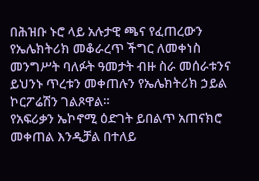በሕዝቡ ኑሮ ላይ አሉታዊ ጫና የፈጠረውን የኤሌክትሪክ መቆራረጥ ችግር ለመቀነስ መንግሥት ባለፉት ዓመታት ብዙ ስራ መሰራቱንና ይህንኑ ጥረቱን መቀጠሉን የኤሌክትሪክ ኃይል ኮርፖሬሽን ገልጾዋል።
የአፍሪቃን ኤኮኖሚ ዕድገት ይበልጥ አጠናክሮ መቀጠል እንዲቻል በተለይ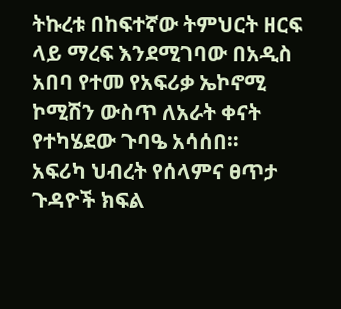ትኩረቱ በከፍተኛው ትምህርት ዘርፍ ላይ ማረፍ እንደሚገባው በአዲስ አበባ የተመ የአፍሪቃ ኤኮኖሚ ኮሚሽን ውስጥ ለአራት ቀናት የተካሄደው ጉባዔ አሳሰበ።
አፍሪካ ህብረት የሰላምና ፀጥታ ጉዳዮች ክፍል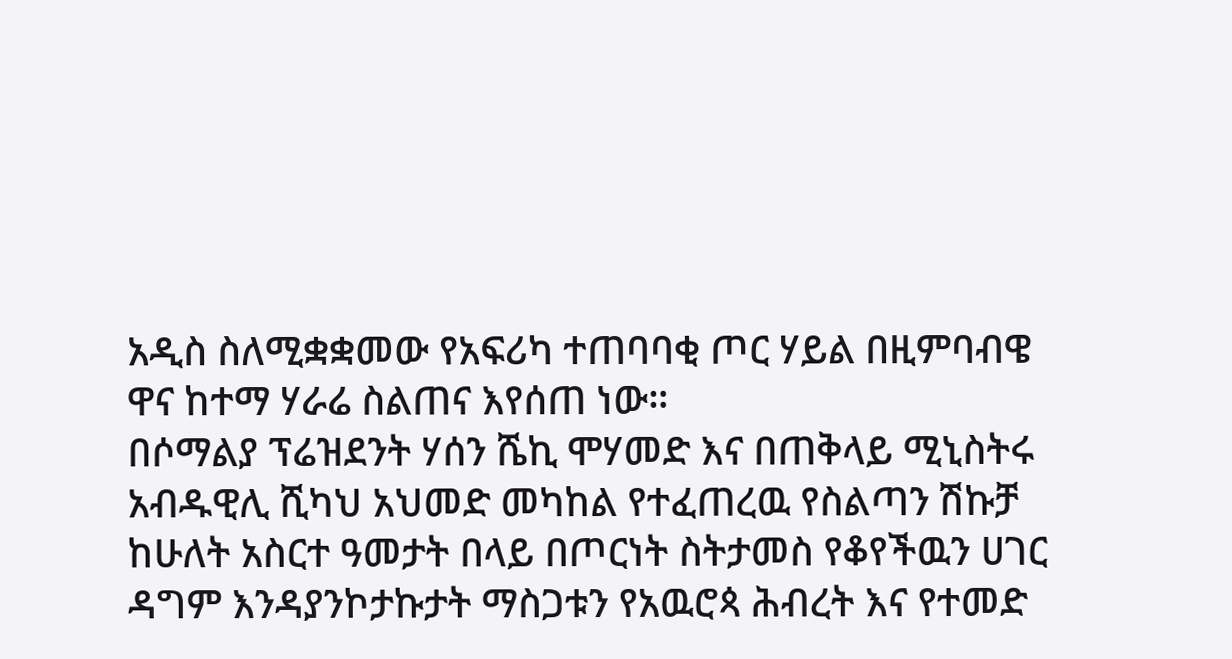አዲስ ስለሚቋቋመው የአፍሪካ ተጠባባቂ ጦር ሃይል በዚምባብዌ ዋና ከተማ ሃራሬ ስልጠና እየሰጠ ነው።
በሶማልያ ፕሬዝደንት ሃሰን ሼኪ ሞሃመድ እና በጠቅላይ ሚኒስትሩ አብዱዊሊ ሺካህ አህመድ መካከል የተፈጠረዉ የስልጣን ሽኩቻ ከሁለት አስርተ ዓመታት በላይ በጦርነት ስትታመስ የቆየችዉን ሀገር ዳግም እንዳያንኮታኩታት ማስጋቱን የአዉሮጳ ሕብረት እና የተመድ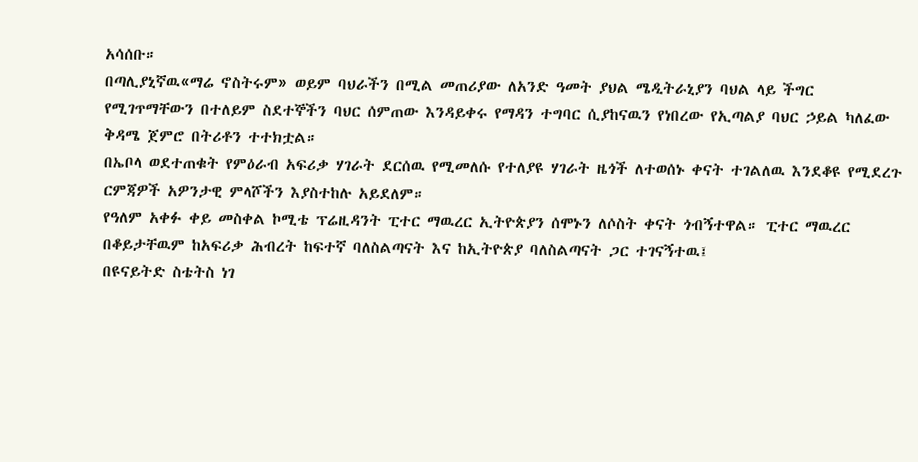አሳሰቡ።
በጣሊያኒኛዉ«ማሬ ኖስትሩም» ወይም ባህራችን በሚል መጠሪያው ለአንድ ዓመት ያህል ሜዲትራኒያን ባህል ላይ ችግር የሚገጥማቸውን በተለይም ስደተኞችን ባህር ሰምጠው እንዳይቀሩ የማዳን ተግባር ሲያከናዉን የነበረው የኢጣልያ ባህር ኃይል ካለፈው ቅዳሜ ጀምሮ በትሪቶን ተተክቷል።
በኤቦላ ወደተጠቁት የምዕራብ አፍሪቃ ሃገራት ደርሰዉ የሚመለሱ የተለያዩ ሃገራት ዜጎች ለተወሰኑ ቀናት ተገልለዉ እንደቆዩ የሚደረጉ ርምጃዎች አዎንታዊ ምላሾችን እያስተከሉ አይደለም።
የዓለም አቀፉ ቀይ መስቀል ኮሚቴ ፕሬዚዳንት ፒተር ማዉረር ኢትዮጵያን ሰሞኑን ለሶስት ቀናት ጎብኝተዋል። ፒተር ማዉረር በቆይታቸዉም ከአፍሪቃ ሕብረት ከፍተኛ ባለስልጣናት እና ከኢትዮጵያ ባለስልጣናት ጋር ተገናኝተዉ፤
በዩናይትድ ስቴትስ ነገ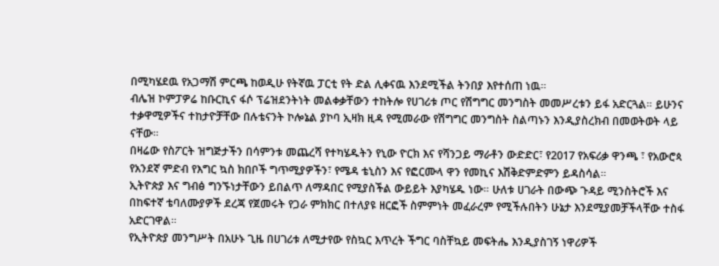በሚካሄደዉ የአጋማሽ ምርጫ ከወዲሁ የትኛዉ ፓርቲ የት ድል ሊቀናዉ እንደሚችል ትንበያ እየተሰጠ ነዉ።
ብሌዝ ኮምፓዎሬ ከቡርኪና ፋሶ ፕሬዝደንትነት መልቀቃቸውን ተከትሎ የሀገሪቱ ጦር የሽግግር መንግስት መመሥረቱን ይፋ አድርጓል። ይሁንና ተቃዋሚዎችና ተከታዮቻቸው በሉቴናንት ኮሎኔል ያኮባ ኢዛክ ዚዳ የሚመራው የሽግግር መንግስት ስልጣኑን እንዲያስረክብ በመወትወት ላይ ናቸው።
በዛሬው የስፖርት ዝግጅታችን በሳምንቱ መጨረሻ የተካሄዱትን የኒው ዮርክ እና የሻንጋይ ማራቶን ውድድር፣ የ2017 የአፍሪቃ ዋንጫ ፣ የአውሮጳ የአንደኛ ምድብ የእግር ኳስ ክበቦች ግጥሚያዎችን፣ የሜዳ ቴኒስን እና የፎርሙላ ዋን የመኪና እሽቅድምድምን ይዳስሳል።
ኢትዮጵያ እና ግብፅ ግንኙነታቸውን ይበልጥ ለማዳበር የሚያስችል ውይይት እያካሄዱ ነው። ሁለቱ ሀገራት በውጭ ጉዳይ ሚንስትሮች እና በከፍተኛ ቴባለሙያዎች ደረጃ የጀመሩት የጋራ ምክክር በተለያዩ ዘርፎች ስምምነት መፈራረም የሚችሉበትን ሁኔታ እንደሚያመቻችላቸው ተስፋ አድርገዋል።
የኢትዮጵያ መንግሥት በአሁኑ ጊዜ በሀገሪቱ ለሚታየው የስኳር እጥረት ችግር ባስቸኳይ መፍትሔ እንዲያስገኝ ነዋሪዎች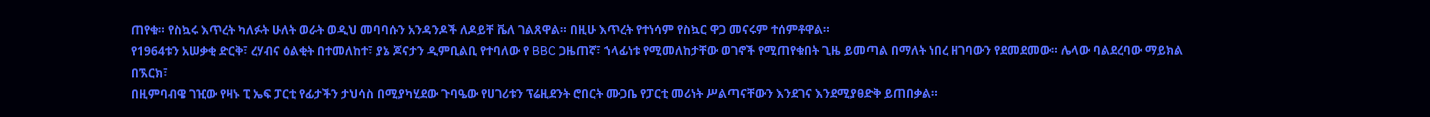ጠየቁ። የስኳሩ እጥረት ካለፉት ሁለት ወራት ወዲህ መባባሱን አንዳንዶች ለዶይቸ ቬለ ገልጸዋል። በዚሁ እጥረት የተነሳም የስኳር ዋጋ መናሩም ተሰምቶዋል።
የ1964ቱን አሠቃቂ ድርቅ፣ ረሃብና ዕልቂት በተመለከተ፣ ያኔ ጆናታን ዲምቢልቢ የተባለው የ BBC ጋዜጠኛ፣ ኀላፊነቱ የሚመለከታቸው ወገኖች የሚጠየቁበት ጊዜ ይመጣል በማለት ነበረ ዘገባውን የደመደመው። ሌላው ባልደረባው ማይክል በኧርክ፣
በዚምባብዌ ገዢው የዛኑ ፒ ኤፍ ፓርቲ የፊታችን ታህሳስ በሚያካሂደው ጉባዔው የሀገሪቱን ፕሬዚደንት ሮበርት ሙጋቤ የፓርቲ መሪነት ሥልጣናቸውን እንደገና እንደሚያፀድቅ ይጠበቃል።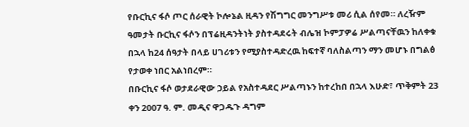የቡርኪና ፋሶ ጦር ሰራዊት ኮሎኔል ዚዳን የሽግግር መንግሥቱ መሪ ሲል ሰየመ። ለረዥም ዓመታት ቡርኪና ፋሶን በፕሬዚዳንትነት ያስተዳደሩት ብሌዝ ኮምፓዎሬ ሥልጣናቸዉን ከለቀቁ በኋላ ከ24 ሰዓታት በላይ ሀገሪቱን የሚያስተዳድረዉ ከፍተኛ ባለስልጣን ማን መሆኑ በግልፅ የታወቀ ነበር አልነበረም።
በቡርኪና ፋሶ ወታደራዊው ኃይል የአስተዳደር ሥልጣኑን ከተረከበ በኋላ እሁድ፣ ጥቅምት 23 ቀን 2007 ዓ. ም. መዲና ዋጋዱጉ ዳግም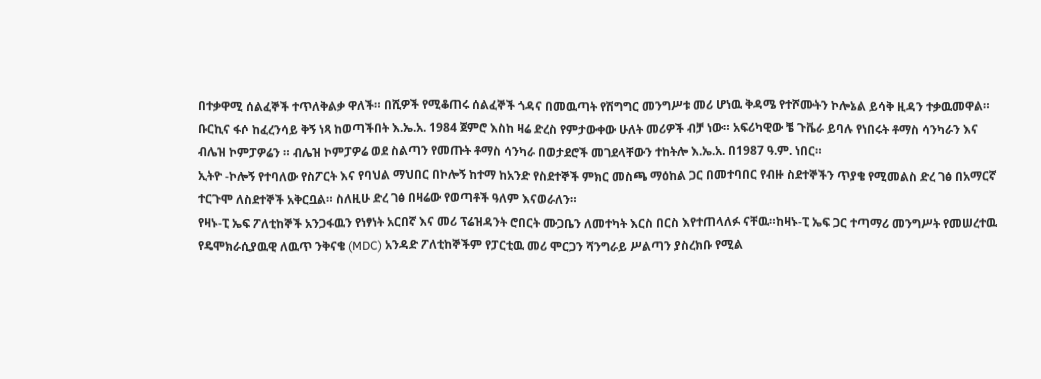በተቃዋሚ ሰልፈኞች ተጥለቅልቃ ዋለች። በሺዎች የሚቆጠሩ ሰልፈኞች ጎዳና በመዉጣት የሽግግር መንግሥቱ መሪ ሆነዉ ቅዳሜ የተሾሙትን ኮሎኔል ይሳቅ ዚዳን ተቃዉመዋል።
ቡርኪና ፋሶ ከፈረንሳይ ቅኝ ነጻ ከወጣችበት እ.ኤ.አ. 1984 ጀምሮ እስከ ዛሬ ድረስ የምታውቀው ሁለት መሪዎች ብቻ ነው። አፍሪካዊው ቼ ጉቬራ ይባሉ የነበሩት ቶማስ ሳንካራን እና ብሌዝ ኮምፓዎሬን ። ብሌዝ ኮምፓዎሬ ወደ ስልጣን የመጡት ቶማስ ሳንካራ በወታደሮች መገደላቸውን ተከትሎ እ.ኤ.አ. በ1987 ዓ.ም. ነበር።
ኢትዮ -ኮሎኝ የተባለው የስፖርት እና የባህል ማህበር በኮሎኝ ከተማ ከአንድ የስደተኞች ምክር መስጫ ማዕከል ጋር በመተባበር የብዙ ስደተኞችን ጥያቄ የሚመልስ ድረ ገፅ በአማርኛ ተርጉሞ ለስደተኞች አቅርቧል። ስለዚሁ ድረ ገፅ በዛሬው የወጣቶች ዓለም እናወራለን።
የዛኑ-ፒ ኤፍ ፖለቲከኞች አንጋፋዉን የነፃነት አርበኛ እና መሪ ፕሬዝዳንት ሮበርት ሙጋቤን ለመተካት እርስ በርስ እየተጠላለፉ ናቸዉ።ከዛኑ-ፒ ኤፍ ጋር ተጣማሪ መንግሥት የመሠረተዉ የዴሞክራሲያዉዊ ለዉጥ ንቅናቄ (MDC) አንዳድ ፖለቲከኞችም የፓርቲዉ መሪ ሞርጋን ሻንግራይ ሥልጣን ያስረክቡ የሚል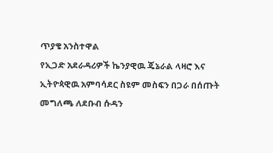ጥያቄ አንስተዋል
የኢጋድ አደራዳሪዎች ኬንያዊዉ ጄኔራል ላዛሮ እና ኢትዮጳዊዉ አምባሳደር ስዩም መስፍን በጋራ በሰጡት መግለጫ ለደቡብ ሱዳን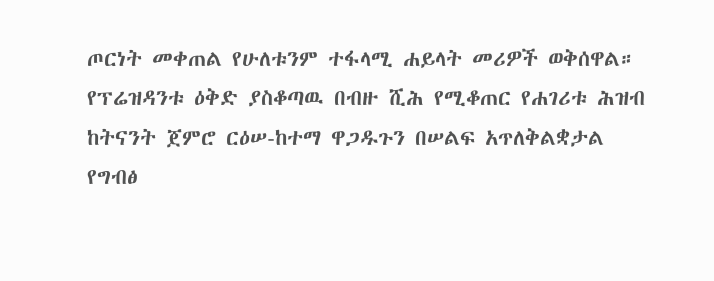ጦርነት መቀጠል የሁለቱንም ተፋላሚ ሐይላት መሪዎች ወቅሰዋል።
የፕሬዝዳንቱ ዕቅድ ያስቆጣዉ በብዙ ሺሕ የሚቆጠር የሐገሪቱ ሕዝብ ከትናንት ጀምሮ ርዕሠ-ከተማ ዋጋዱጉን በሠልፍ አጥለቅልቋታል
የግብፅ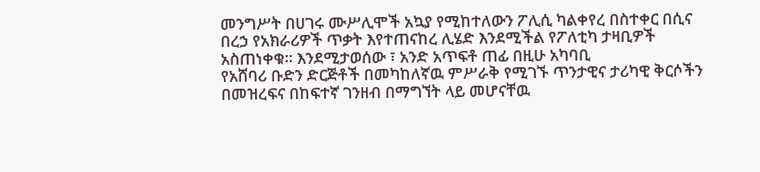መንግሥት በሀገሩ ሙሥሊሞች አኳያ የሚከተለውን ፖሊሲ ካልቀየረ በስተቀር በሲና በረኃ የአክራሪዎች ጥቃት እየተጠናከረ ሊሄድ እንደሚችል የፖለቲካ ታዛቢዎች አስጠነቀቁ። እንደሚታወሰው ፣ አንድ አጥፍቶ ጠፊ በዚሁ አካባቢ
የአሸባሪ ቡድን ድርጅቶች በመካከለኛዉ ምሥራቅ የሚገኙ ጥንታዊና ታሪካዊ ቅርሶችን በመዝረፍና በከፍተኛ ገንዘብ በማግኘት ላይ መሆናቸዉ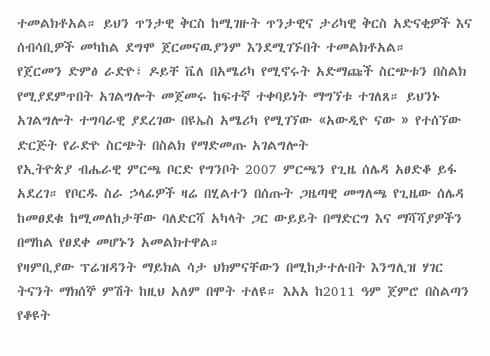ተመልክቶአል። ይህን ጥንታዊ ቅርስ ከሚገዙት ጥንታዊና ታሪካዊ ቅርስ አድናቂዎች እና ሰብሳቢዎች መካከል ደግሞ ጀርመናዉያንም እንደሚገኙበት ተመልክቶአል።
የጀርመን ድምፅ ራድዮ፣ ዶይቸ ቬለ በአሜሪካ የሚኖሩት አድማጩች ስርጭቱን በስልክ የሚያደምጥበት አገልግሎት መጀመሩ ከፍተኛ ተቀባይነት ማግኘቱ ተገለጸ። ይህንኑ አገልግሎት ተግባራዊ ያደረገው በዩኤስ አሜሪካ የሚገኘው «አውዲዮ ናው » የተሰኘው ድርጅት የራድዮ ስርጭት በስልክ የማድመጡ አገልግሎት
የኢትዮጵያ ብሔራዊ ምርጫ ቦርድ የግንቦት 2007 ምርጫን የጊዜ ሰሌዳ አፀድቆ ይፋ አደረገ። የቦርዱ ስራ ኃላፊዎች ዛሬ በሂልተን በሰጡት ጋዜጣዊ መግለጫ የጊዜው ሰሌዳ ከመፀደቁ ከሚመለከታቸው ባለድርሻ አካላት ጋር ውይይት በማድርግ እና ማሻሻያዎችን በማከል የፀደቀ መሆኑን አመልክተዋል።
የዛምቢያው ፕሬዝዳንት ማይክል ሳታ ህክምናቸውን በሚከታተሉበት እንግሊዝ ሃገር ትናንት ማክሰኞ ምሽት ከዚህ አለም በሞት ተለዩ። እአአ ከ2011 ዓም ጀምሮ በስልጣን የቆዩት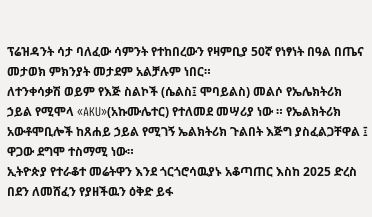ፕሬዝዳንት ሳታ ባለፈው ሳምንት የተከበረውን የዛምቢያ 50ኛ የነፃነት በዓል በጤና መታወክ ምክንያት መታደም አልቻሉም ነበር።
ለተንቀሳቃሽ ወይም የእጅ ስልኮች (ሴልስ፤ ሞባይልስ) መልሶ የኤሌክትሪክ ኃይል የሚሞላ «AKU»(አኩሙሌተር) የተለመደ መሣሪያ ነው ። የኤልክትሪክ አውቶሞቢሎች ከጸሐይ ኃይል የሚገኝ ኤልክትሪክ ጉልበት እጅግ ያስፈልጋቸዋል ፤ ዋጋው ደግሞ ተስማሚ ነው።
ኢትዮጵያ የተራቆተ መሬትዋን እንደ ጎርጎሮሳዉያኑ አቆጣጠር እስከ 2025 ድረስ በደን ለመሸፈን የያዘችዉን ዕቅድ ይፋ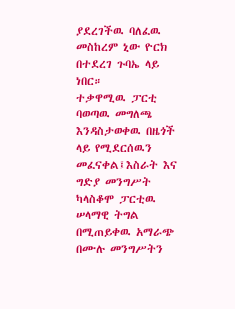ያደረገችዉ ባለፈዉ መስከረም ኒው ዮርክ በተደረገ ጉባኤ ላይ ነበር።
ተቃዋሚዉ ፓርቲ ባወጣዉ መግለጫ እንዳስታወቀዉ በዜጎች ላይ የሚደርሰዉን መፈናቀል፤እስራት እና ግድያ መንግሥት ካላስቆሞ ፓርቲዉ ሠላማዊ ትግል በሚጠይቀዉ አማራጭ በሙሉ መንግሥትን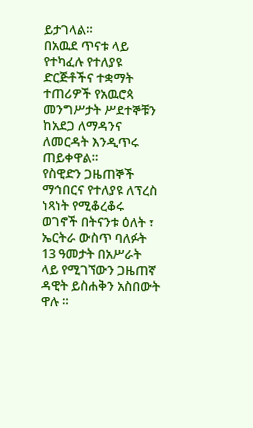ይታገላል።
በአዉደ ጥናቱ ላይ የተካፈሉ የተለያዩ ድርጅቶችና ተቋማት ተጠሪዎች የአዉሮጳ መንግሥታት ሥደተኞቹን ከአደጋ ለማዳንና ለመርዳት እንዲጥሩ ጠይቀዋል።
የስዊድን ጋዜጠኞች ማኅበርና የተለያዩ ለፕረስ ነጻነት የሚቆረቆሩ ወገኖች በትናንቱ ዕለት ፣ ኤርትራ ውስጥ ባለፉት 13 ዓመታት በአሥራት ላይ የሚገኘውን ጋዜጠኛ ዳዊት ይስሐቅን አስበውት ዋሉ ።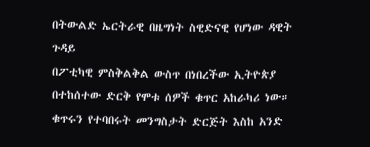በትውልድ ኤርትራዊ በዜግነት ስዊድናዊ የሆነው ዳዊት ጉዳይ
በፖቲካዊ ምስቅልቅል ውስጥ በነበረችው ኢትዮጵያ በተከሰተው ድርቅ የሞቱ ሰዎች ቁጥር አከራካሪ ነው። ቁጥሩን የተባበሩት መንግስታት ድርጅት እስከ አንድ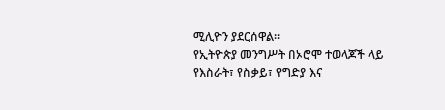ሚሊዮን ያደርሰዋል።
የኢትዮጵያ መንግሥት በኦሮሞ ተወላጆች ላይ የእስራት፣ የስቃይ፣ የግድያ እና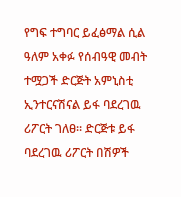የግፍ ተግባር ይፈፅማል ሲል ዓለም አቀፉ የሰብዓዊ መብት ተሟጋች ድርጅት አምኒስቲ ኢንተርናሽናል ይፋ ባደረገዉ ሪፖርት ገለፀ። ድርጅቱ ይፋ ባደረገዉ ሪፖርት በሽዎች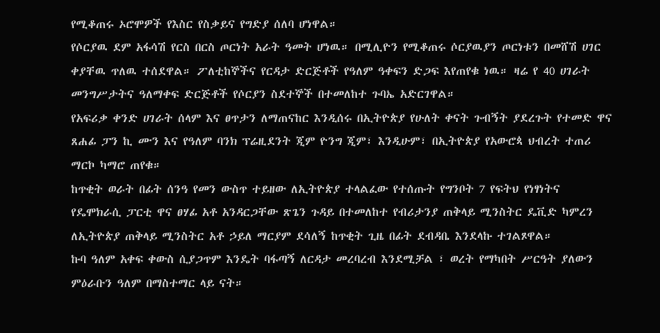የሚቆጠሩ ኦሮሞዎች የእስር የስቃይና የግድያ ሰለባ ሆነዋል።
የሶርያዉ ደም አፋሳሽ የርስ በርስ ጦርነት አራት ዓመት ሆነዉ። በሚሊዮን የሚቆጠሩ ሶርያዉያን ጦርነቱን በመሸሽ ሀገር ቀያቸዉ ጥለዉ ተሰደዋል። ፖለቲከኞችና የርዳታ ድርጅቶች የዓለም ዓቀፍን ድጋፍ እየጠየቁ ነዉ። ዛሬ የ 40 ሀገራት መንግሥታትና ዓለማቀፍ ድርጅቶች የሶርያን ስደተኞች በተመለከተ ጉባኤ አድርገዋል።
የአፍሪቃ ቀንድ ሀገራት ሰላም እና ፀጥታን ለማጠናከር እንዲሰሩ በኢትዮጵያ የሁለት ቀናት ጉብኝት ያደረጉት የተመድ ዋና ጸሐፊ ፓን ኪ ሙን እና የዓለም ባንክ ፕሬዚደንት ጂም ዮንግ ጂም፣ እንዲሁም፣ በኢትዮጵያ የአውሮጳ ህብረት ተጠሪ ማርኮ ካማሮ ጠየቁ።
ከጥቂት ወራት በፊት ሰንዓ የመን ውስጥ ተይዘው ለኢትዮጵያ ተላልፈው የተሰጡት የግንቦት 7 የፍትህ የነፃነትና የዴሞክራሲ ፓርቲ ዋና ፀሃፊ አቶ አንዳርጋቸው ጽጌን ጉዳይ በተመለከተ የብሪታንያ ጠቅላይ ሚንስትር ዴቪድ ካምረን ለኢትዮጵያ ጠቅላይ ሚንስትር አቶ ኃይለ ማርያም ደሳለኝ ከጥቂት ጊዜ በፊት ደብዳቤ እንደላኩ ተገልጾዋል።
ኩባ ዓለም አቀፍ ቀውስ ሲያጋጥም እንዴት ባፋጣኝ ለርዳታ መረባረብ እንደሚቻል ፣ ወረት የማካበት ሥርዓት ያለውን ምዕራቡን ዓለም በማስተማር ላይ ናት።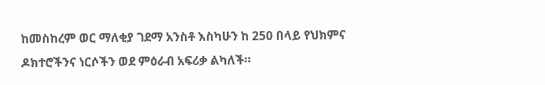ከመስከረም ወር ማለቂያ ገደማ አንስቶ እስካሁን ከ 250 በላይ የህክምና ዶክተሮችንና ነርሶችን ወደ ምዕራብ አፍሪቃ ልካለች።